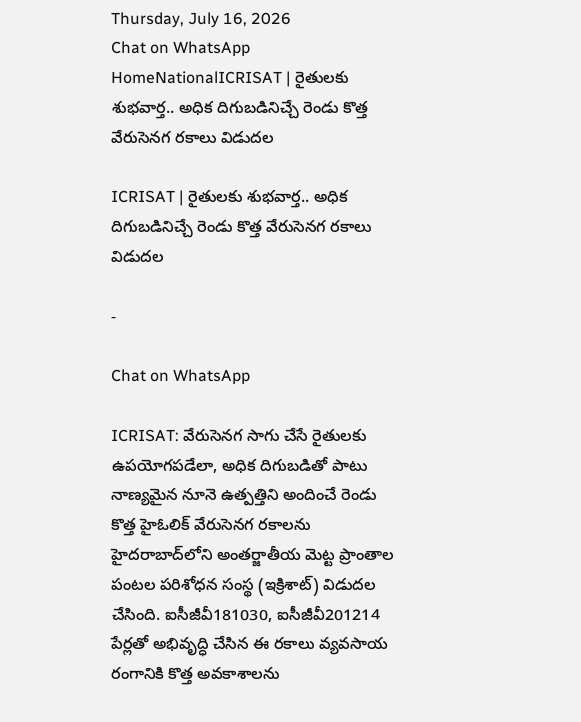Thursday, July 16, 2026
Chat on WhatsApp
HomeNationalICRISAT | రైతులకు శుభవార్త.. అధిక దిగుబడినిచ్చే రెండు కొత్త వేరుసెనగ రకాలు విడుదల

ICRISAT | రైతులకు శుభవార్త.. అధిక దిగుబడినిచ్చే రెండు కొత్త వేరుసెనగ రకాలు విడుదల

-

Chat on WhatsApp

ICRISAT: వేరుసెనగ సాగు చేసే రైతులకు ఉపయోగపడేలా, అధిక దిగుబడితో పాటు నాణ్యమైన నూనె ఉత్పత్తిని అందించే రెండు కొత్త హైఓలిక్ వేరుసెనగ రకాలను హైదరాబాద్‌లోని అంతర్జాతీయ మెట్ట ప్రాంతాల పంటల పరిశోధన సంస్థ (ఇక్రిశాట్) విడుదల చేసింది. ఐసీజీవీ181030, ఐసీజీవీ201214 పేర్లతో అభివృద్ధి చేసిన ఈ రకాలు వ్యవసాయ రంగానికి కొత్త అవకాశాలను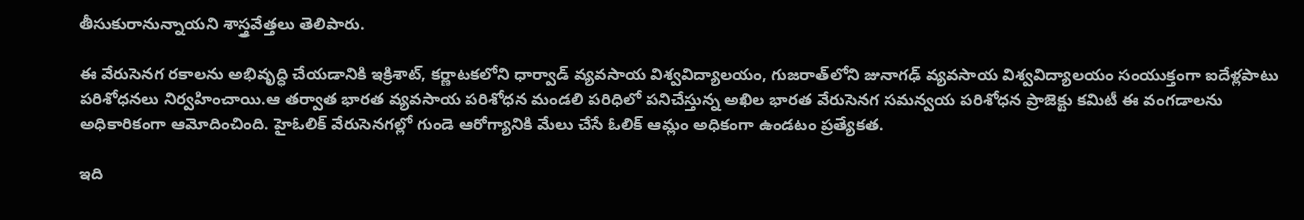తీసుకురానున్నాయని శాస్త్రవేత్తలు తెలిపారు.

ఈ వేరుసెనగ రకాలను అభివృద్ధి చేయడానికి ఇక్రిశాట్, కర్ణాటకలోని ధార్వాడ్ వ్యవసాయ విశ్వవిద్యాలయం, గుజరాత్‌లోని జునాగఢ్ వ్యవసాయ విశ్వవిద్యాలయం సంయుక్తంగా ఐదేళ్లపాటు పరిశోధనలు నిర్వహించాయి.ఆ తర్వాత భారత వ్యవసాయ పరిశోధన మండలి పరిధిలో పనిచేస్తున్న అఖిల భారత వేరుసెనగ సమన్వయ పరిశోధన ప్రాజెక్టు కమిటీ ఈ వంగడాలను అధికారికంగా ఆమోదించింది. హైఓలిక్ వేరుసెనగల్లో గుండె ఆరోగ్యానికి మేలు చేసే ఓలిక్ ఆమ్లం అధికంగా ఉండటం ప్రత్యేకత.

ఇది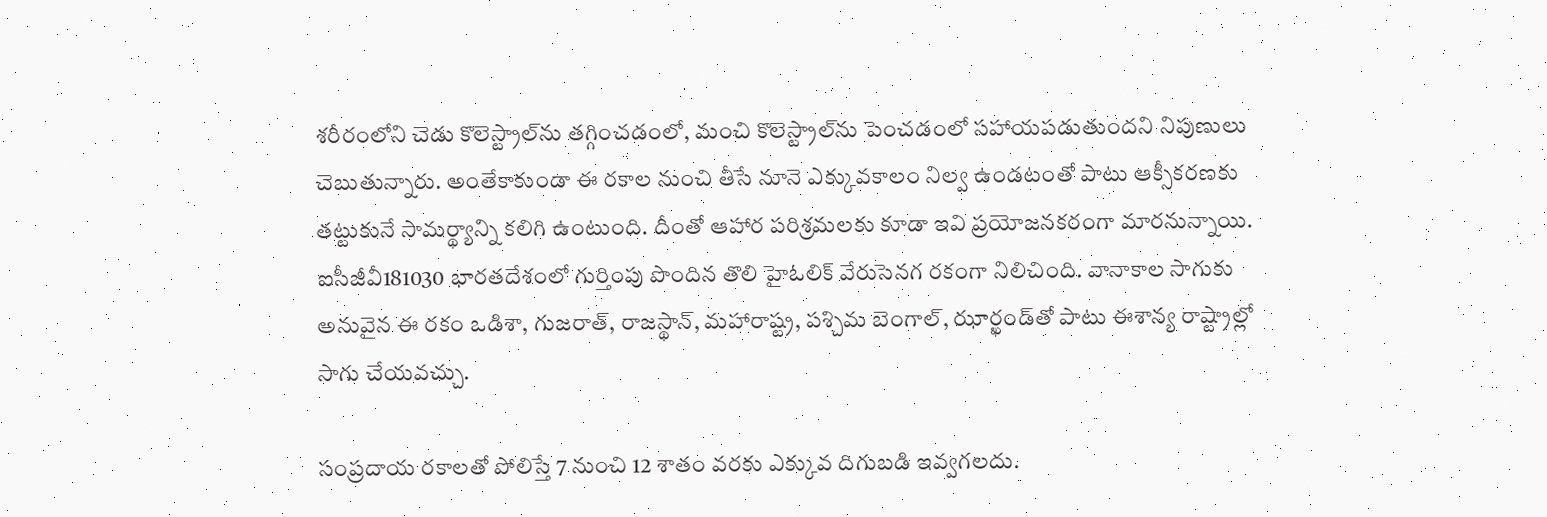శరీరంలోని చెడు కొలెస్ట్రాల్‌ను తగ్గించడంలో, మంచి కొలెస్ట్రాల్‌ను పెంచడంలో సహాయపడుతుందని నిపుణులు చెబుతున్నారు. అంతేకాకుండా ఈ రకాల నుంచి తీసే నూనె ఎక్కువకాలం నిల్వ ఉండటంతో పాటు ఆక్సీకరణకు తట్టుకునే సామర్థ్యాన్ని కలిగి ఉంటుంది. దీంతో ఆహార పరిశ్రమలకు కూడా ఇవి ప్రయోజనకరంగా మారనున్నాయి. ఐసీజీవీ181030 భారతదేశంలో గుర్తింపు పొందిన తొలి హైఓలిక్ వేరుసెనగ రకంగా నిలిచింది. వానాకాల సాగుకు అనువైన ఈ రకం ఒడిశా, గుజరాత్, రాజస్థాన్, మహారాష్ట్ర, పశ్చిమ బెంగాల్, ఝార్ఖండ్‌తో పాటు ఈశాన్య రాష్ట్రాల్లో సాగు చేయవచ్చు.

సంప్రదాయ రకాలతో పోలిస్తే 7 నుంచి 12 శాతం వరకు ఎక్కువ దిగుబడి ఇవ్వగలదు.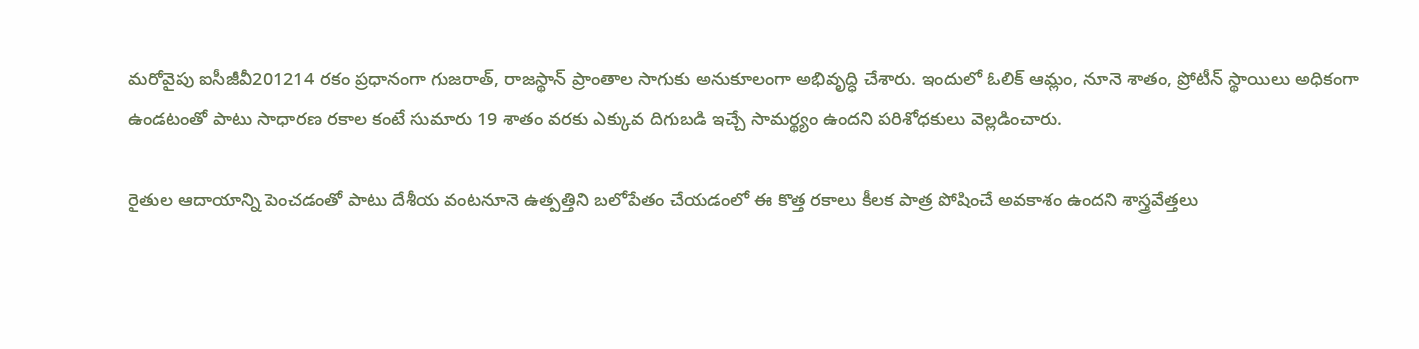మరోవైపు ఐసీజీవీ201214 రకం ప్రధానంగా గుజరాత్, రాజస్థాన్ ప్రాంతాల సాగుకు అనుకూలంగా అభివృద్ధి చేశారు. ఇందులో ఓలిక్ ఆమ్లం, నూనె శాతం, ప్రోటీన్ స్థాయిలు అధికంగా ఉండటంతో పాటు సాధారణ రకాల కంటే సుమారు 19 శాతం వరకు ఎక్కువ దిగుబడి ఇచ్చే సామర్థ్యం ఉందని పరిశోధకులు వెల్లడించారు.

రైతుల ఆదాయాన్ని పెంచడంతో పాటు దేశీయ వంటనూనె ఉత్పత్తిని బలోపేతం చేయడంలో ఈ కొత్త రకాలు కీలక పాత్ర పోషించే అవకాశం ఉందని శాస్త్రవేత్తలు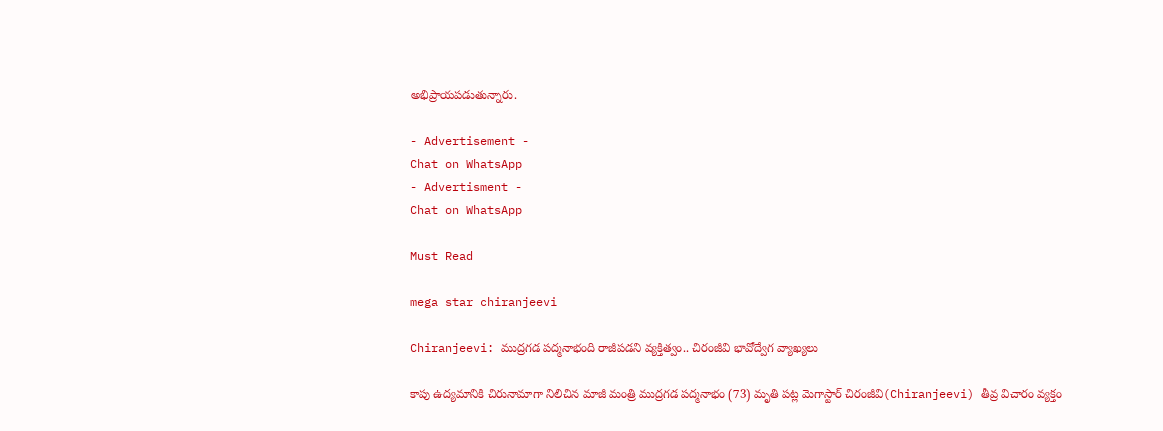అభిప్రాయపడుతున్నారు.

- Advertisement -
Chat on WhatsApp
- Advertisment -
Chat on WhatsApp

Must Read

mega star chiranjeevi

Chiranjeevi: ముద్రగడ పద్మనాభంది రాజీపడని వ్యక్తిత్వం.. చిరంజీవి భావోద్వేగ వ్యాఖ్యలు

కాపు ఉద్యమానికి చిరునామాగా నిలిచిన మాజీ మంత్రి ముద్రగడ పద్మనాభం (73) మృతి పట్ల మెగాస్టార్ చిరంజీవి(Chiranjeevi) తీవ్ర విచారం వ్యక్తం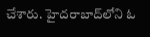చేశారు. హైదరాబాద్‌లోని ఓ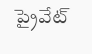ప్రైవేట్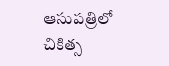ఆసుపత్రిలో చికిత్స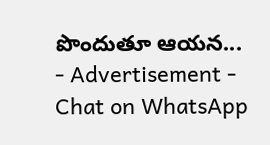పొందుతూ ఆయన...
- Advertisement -
Chat on WhatsApp